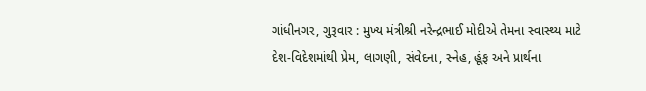ગાંધીનગર, ગુરૂવાર : મુખ્ય મંત્રીશ્રી નરેન્દ્રભાઈ મોદીએ તેમના સ્વાસ્થ્ય માટે દેશ-વિદેશમાંથી પ્રેમ, લાગણી, સંવેદના, સ્નેહ, હૂંફ અને પ્રાર્થના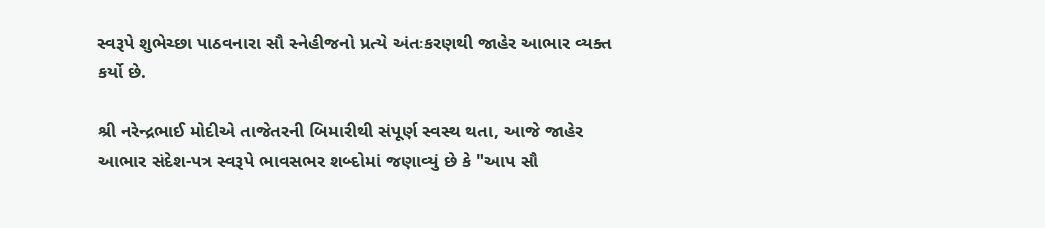સ્વરૂપે શુભેચ્છા પાઠવનારા સૌ સ્નેહીજનો પ્રત્યે અંતઃકરણથી જાહેર આભાર વ્યક્ત કર્યો છે.

શ્રી નરેન્દ્રભાઈ મોદીએ તાજેતરની બિમારીથી સંપૂર્ણ સ્વસ્થ થતા, આજે જાહેર આભાર સંદેશ-પત્ર સ્વરૂપે ભાવસભર શબ્દોમાં જણાવ્યું છે કે "આપ સૌ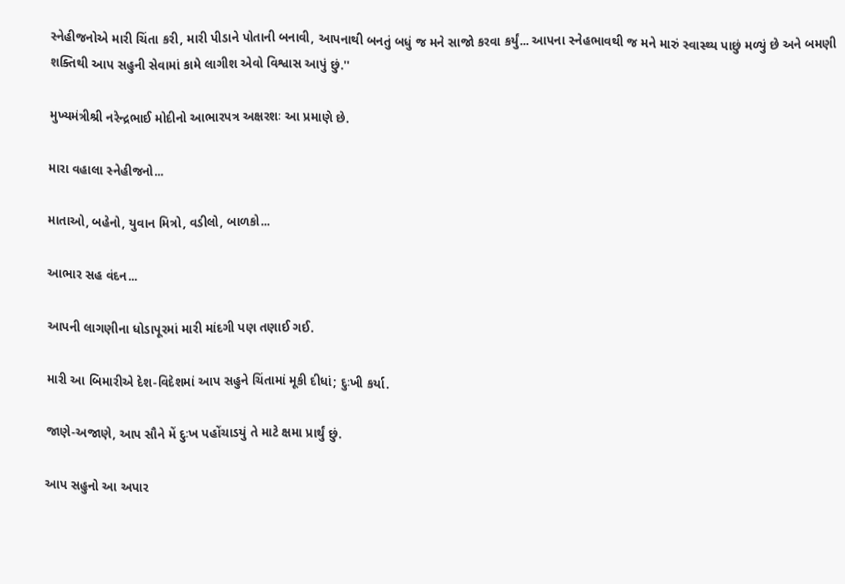સ્નેહીજનોએ મારી ચિંતા કરી, મારી પીડાને પોતાની બનાવી, આપનાથી બનતું બધું જ મને સાજો કરવા કર્યું... આપના સ્નેહભાવથી જ મને મારું સ્વાસ્થ્ય પાછું મળ્યું છે અને બમણી શક્તિથી આપ સહુની સેવામાં કામે લાગીશ એવો વિશ્વાસ આપું છું.''

મુખ્યમંત્રીશ્રી નરેન્દ્રભાઈ મોદીનો આભારપત્ર અક્ષરશઃ આ પ્રમાણે છે.

મારા વહાલા સ્નેહીજનો...

માતાઓ, બહેનો, યુવાન મિત્રો, વડીલો, બાળકો...

આભાર સહ વંદન...

આપની લાગણીના ધોડાપૂરમાં મારી માંદગી પણ તણાઈ ગઈ.

મારી આ બિમારીએ દેશ-વિદેશમાં આપ સહુને ચિંતામાં મૂકી દીધાં; દુઃખી કર્યા.

જાણે-અજાણે, આપ સૌને મેં દુઃખ પહોંચાડયું તે માટે ક્ષમા પ્રાર્થું છું.

આપ સહુનો આ અપાર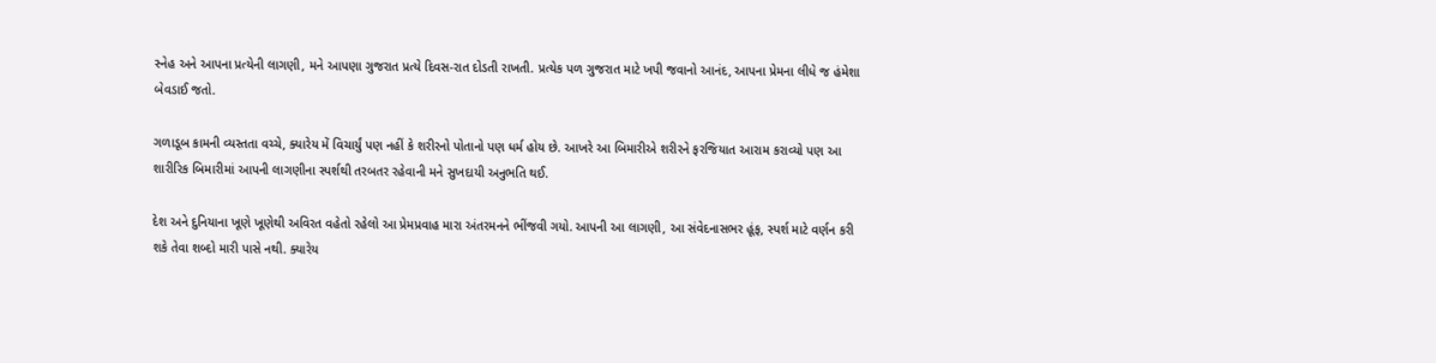સ્નેહ અને આપના પ્રત્યેની લાગણી, મને આપણા ગુજરાત પ્રત્યે દિવસ-રાત દોડતી રાખતી. પ્રત્યેક પળ ગુજરાત માટે ખપી જવાનો આનંદ, આપના પ્રેમના લીધે જ હંમેશા બેવડાઈ જતો.

ગળાડૂબ કામની વ્યસ્તતા વચ્ચે, ક્યારેય મેં વિચાર્યું પણ નહીં કે શરીરનો પોતાનો પણ ધર્મ હોય છે. આખરે આ બિમારીએ શરીરને ફરજિયાત આરામ કરાવ્યો પણ આ શારીરિક બિમારીમાં આપની લાગણીના સ્પર્શથી તરબતર રહેવાની મને સુખદાયી અનુભતિ થઈ.

દેશ અને દુનિયાના ખૂણે ખૂણેથી અવિરત વહેતો રહેલો આ પ્રેમપ્રવાહ મારા અંતરમનને ભીંજવી ગયો. આપની આ લાગણી, આ સંવેદનાસભર હૂંફ, સ્પર્શ માટે વર્ણન કરી શકે તેવા શબ્દો મારી પાસે નથી. ક્યારેય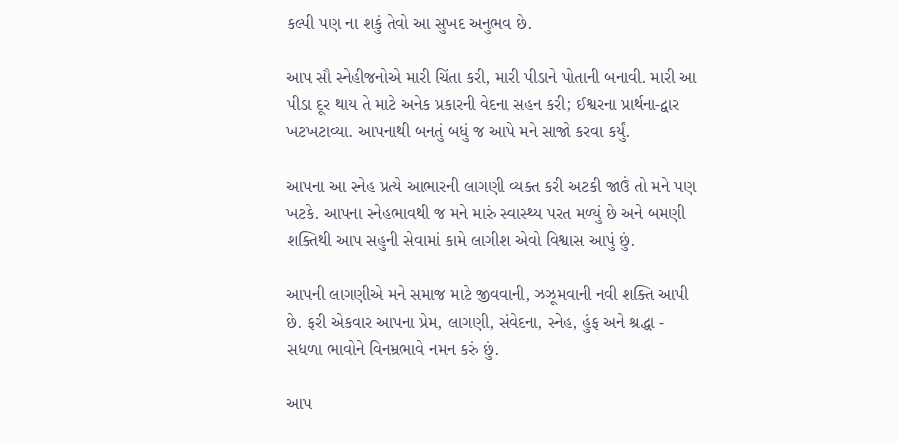કલ્પી પણ ના શકું તેવો આ સુખદ અનુભવ છે.

આપ સૌ સ્નેહીજનોએ મારી ચિંતા કરી, મારી પીડાને પોતાની બનાવી. મારી આ પીડા દૂર થાય તે માટે અનેક પ્રકારની વેદના સહન કરી; ઈશ્વરના પ્રાર્થના-દ્વાર ખટખટાવ્યા. આપનાથી બનતું બધું જ આપે મને સાજો કરવા કર્યું.

આપના આ સ્નેહ પ્રત્યે આભારની લાગણી વ્યક્ત કરી અટકી જાઉં તો મને પણ ખટકે. આપના સ્નેહભાવથી જ મને મારું સ્વાસ્થ્ય પરત મળ્યું છે અને બમણી શક્તિથી આપ સહુની સેવામાં કામે લાગીશ એવો વિશ્વાસ આપું છું.

આપની લાગણીએ મને સમાજ માટે જીવવાની, ઝઝૂમવાની નવી શક્તિ આપી છે. ફરી એકવાર આપના પ્રેમ, લાગણી, સંવેદના, સ્નેહ, હુંફ અને શ્રદ્ધા - સધળા ભાવોને વિનમ્રભાવે નમન કરું છું.

આપ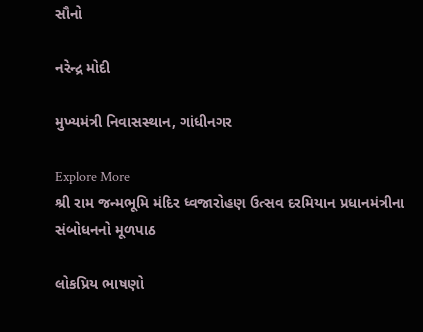સૌનો

નરેન્દ્ર મોદી

મુખ્યમંત્રી નિવાસસ્થાન, ગાંધીનગર

Explore More
શ્રી રામ જન્મભૂમિ મંદિર ધ્વજારોહણ ઉત્સવ દરમિયાન પ્રધાનમંત્રીના સંબોધનનો મૂળપાઠ

લોકપ્રિય ભાષણો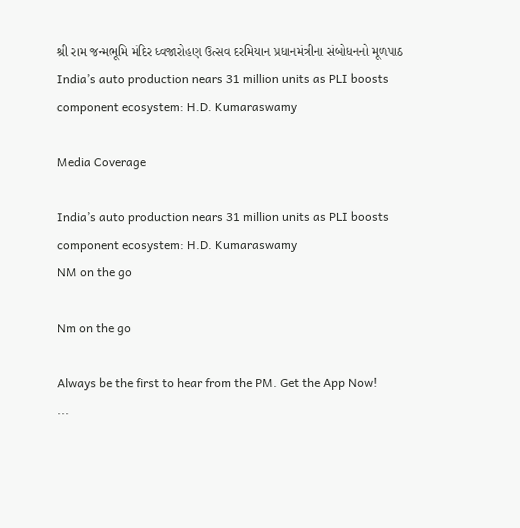શ્રી રામ જન્મભૂમિ મંદિર ધ્વજારોહણ ઉત્સવ દરમિયાન પ્રધાનમંત્રીના સંબોધનનો મૂળપાઠ
India’s auto production nears 31 million units as PLI boosts component ecosystem: H.D. Kumaraswamy

Media Coverage

India’s auto production nears 31 million units as PLI boosts component ecosystem: H.D. Kumaraswamy
NM on the go

Nm on the go

Always be the first to hear from the PM. Get the App Now!
...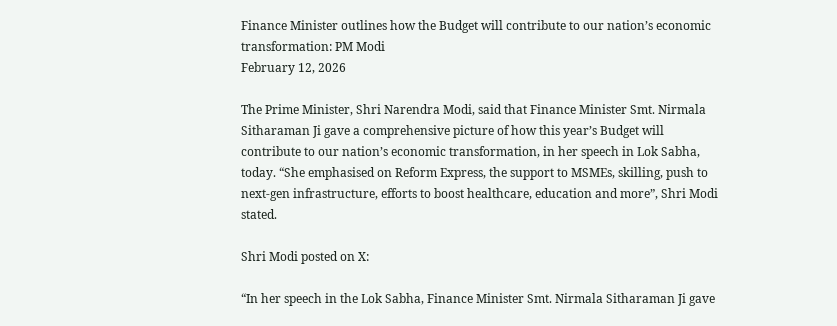Finance Minister outlines how the Budget will contribute to our nation’s economic transformation: PM Modi
February 12, 2026

The Prime Minister, Shri Narendra Modi, said that Finance Minister Smt. Nirmala Sitharaman Ji gave a comprehensive picture of how this year’s Budget will contribute to our nation’s economic transformation, in her speech in Lok Sabha, today. “She emphasised on Reform Express, the support to MSMEs, skilling, push to next-gen infrastructure, efforts to boost healthcare, education and more”, Shri Modi stated.

Shri Modi posted on X:

“In her speech in the Lok Sabha, Finance Minister Smt. Nirmala Sitharaman Ji gave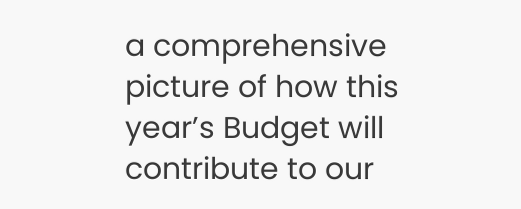a comprehensive picture of how this year’s Budget will contribute to our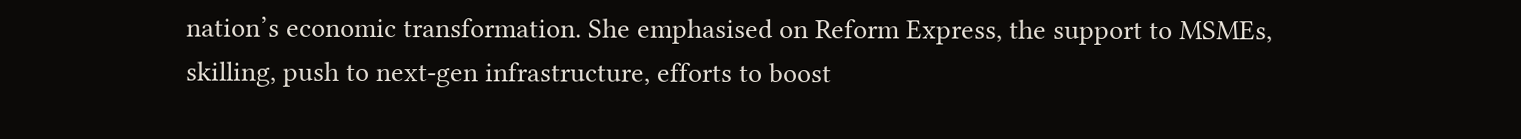nation’s economic transformation. She emphasised on Reform Express, the support to MSMEs, skilling, push to next-gen infrastructure, efforts to boost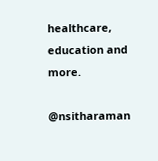healthcare, education and more.

@nsitharaman